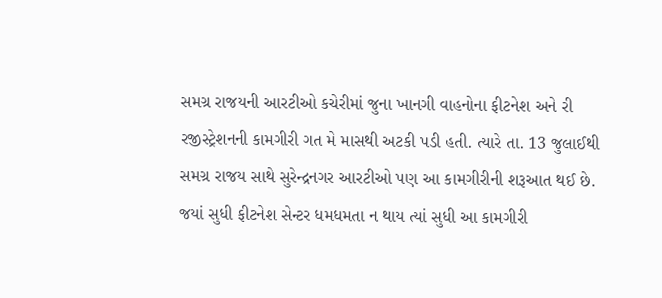સમગ્ર રાજયની આરટીઓ કચેરીમાં જુના ખાનગી વાહનોના ફીટનેશ અને રી રજીસ્ટ્રેશનની કામગીરી ગત મે માસથી અટકી પડી હતી. ત્યારે તા. 13 જુલાઈથી સમગ્ર રાજય સાથે સુરેન્દ્રનગર આરટીઓ પણ આ કામગીરીની શરૂઆત થઈ છે. જયાં સુધી ફીટનેશ સેન્ટર ધમધમતા ન થાય ત્યાં સુધી આ કામગીરી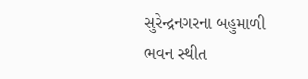સુરેન્દ્રનગરના બહુમાળી ભવન સ્થીત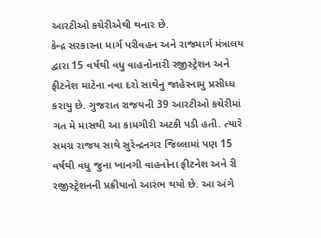આરટીઓ કચેરીએથી થનાર છે.
કેન્દ્ર સરકારના માર્ગ પરીવહન અને રાજમાર્ગ મંત્રાલય દ્વારા 15 વર્ષથી વધુ વાહનોનારી રજીસ્ટ્રેશન અને ફીટનેશ માટેના નવા દરો સાથેનુ જાહેરનામુ પ્રસીધ્ધ કરાયુ છે. ગુજરાત રાજયની 39 આરટીઓ કચેરીમાં ગત મે માસથી આ કામગીરી અટકી પડી હતી. ત્યારે સમગ્ર રાજય સાથે સુરેન્દ્રનગર જિલ્લામાં પણ 15 વર્ષથી વધુ જુના ખાનગી વાહનોના ફીટનેશ અને રી રજીસ્ટ્રેશનની પ્રક્રીયાનો આરંભ થયો છે. આ અંગે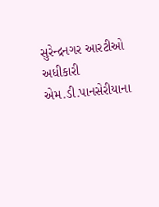સુરેન્દ્રનગર આરટીઓ અધીકારી એમ.ડી.પાનસેરીયાના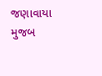જણાવાયા મુજબ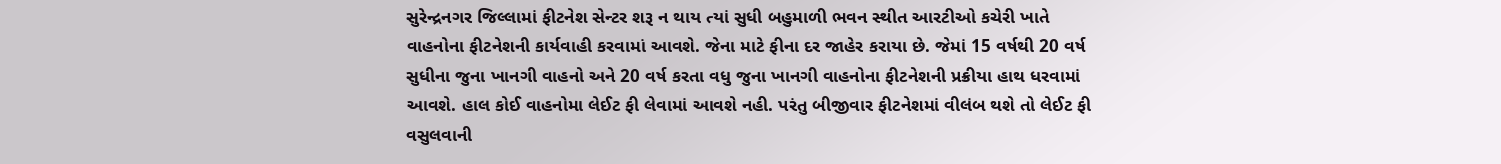સુરેન્દ્રનગર જિલ્લામાં ફીટનેશ સેન્ટર શરૂ ન થાય ત્યાં સુધી બહુમાળી ભવન સ્થીત આરટીઓ કચેરી ખાતે વાહનોના ફીટનેશની કાર્યવાહી કરવામાં આવશે. જેના માટે ફીના દર જાહેર કરાયા છે. જેમાં 15 વર્ષથી 20 વર્ષ સુધીના જુના ખાનગી વાહનો અને 20 વર્ષ કરતા વધુ જુના ખાનગી વાહનોના ફીટનેશની પ્રક્રીયા હાથ ધરવામાં આવશે. હાલ કોઈ વાહનોમા લેઈટ ફી લેવામાં આવશે નહી. પરંતુ બીજીવાર ફીટનેશમાં વીલંબ થશે તો લેઈટ ફી વસુલવાની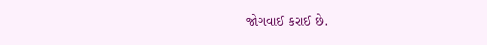જોગવાઈ કરાઈ છે.